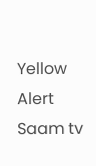Yellow Alert Saam tv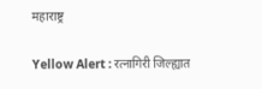महाराष्ट्र

Yellow Alert : रत्नागिरी जिल्ह्यात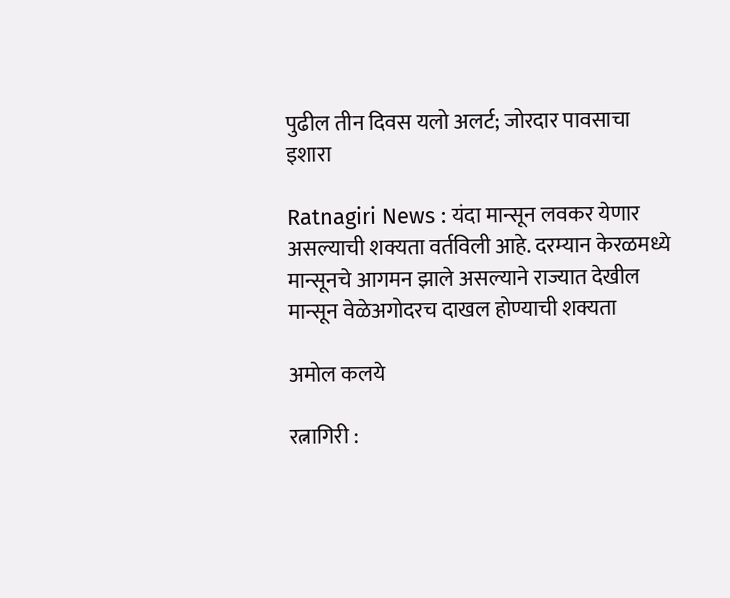पुढील तीन दिवस यलो अलर्ट; जोरदार पावसाचा इशारा

Ratnagiri News : यंदा मान्सून लवकर येणार असल्याची शक्यता वर्तविली आहे. दरम्यान केरळमध्ये मान्सूनचे आगमन झाले असल्याने राज्यात देखील मान्सून वेळेअगोदरच दाखल होण्याची शक्यता

अमोल कलये

रत्नागिरी :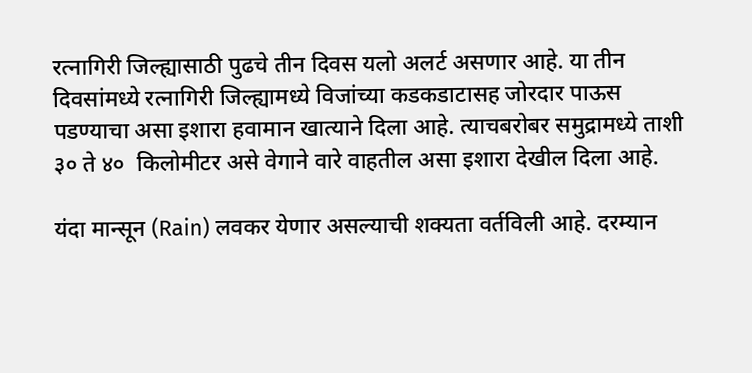रत्नागिरी जिल्ह्यासाठी पुढचे तीन दिवस यलो अलर्ट असणार आहे. या तीन दिवसांमध्ये रत्नागिरी जिल्ह्यामध्ये विजांच्या कडकडाटासह जोरदार पाऊस पडण्याचा असा इशारा हवामान खात्याने दिला आहे. त्याचबरोबर समुद्रामध्ये ताशी ३० ते ४०  किलोमीटर असे वेगाने वारे वाहतील असा इशारा देखील दिला आहे.

यंदा मान्सून (Rain) लवकर येणार असल्याची शक्यता वर्तविली आहे. दरम्यान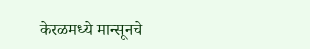केरळमध्ये मान्सूनचे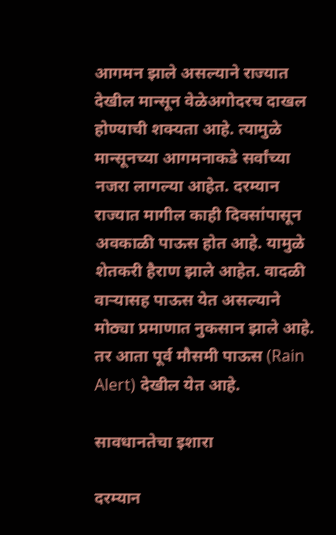आगमन झाले असल्याने राज्यात देखील मान्सून वेळेअगोदरच दाखल होण्याची शक्यता आहे. त्यामुळे मान्सूनच्या आगमनाकडे सर्वांच्या नजरा लागल्या आहेत. दरम्यान राज्यात मागील काही दिवसांपासून अवकाळी पाऊस होत आहे. यामुळे शेतकरी हैराण झाले आहेत. वादळी वाऱ्यासह पाऊस येत असल्याने मोठ्या प्रमाणात नुकसान झाले आहे. तर आता पूर्व मौसमी पाऊस (Rain Alert) देखील येत आहे.

सावधानतेचा इशारा

दरम्यान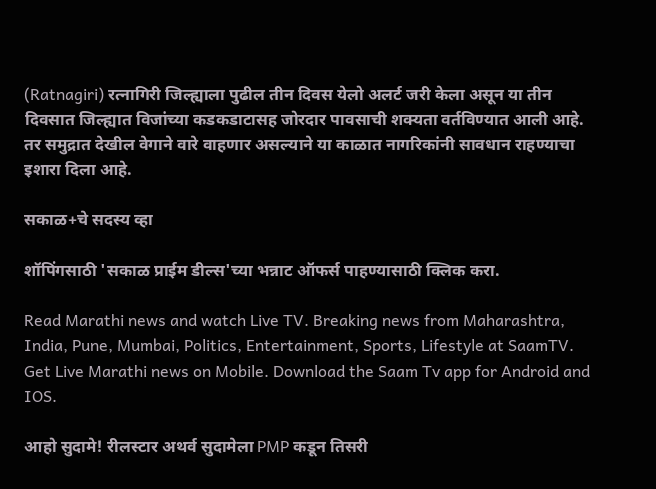(Ratnagiri) रत्नागिरी जिल्ह्याला पुढील तीन दिवस येलो अलर्ट जरी केला असून या तीन दिवसात जिल्ह्यात विजांच्या कडकडाटासह जोरदार पावसाची शक्यता वर्तविण्यात आली आहे. तर समुद्रात देखील वेगाने वारे वाहणार असल्याने या काळात नागरिकांनी सावधान राहण्याचा इशारा दिला आहे.

सकाळ+चे सदस्य व्हा

शॉपिंगसाठी 'सकाळ प्राईम डील्स'च्या भन्नाट ऑफर्स पाहण्यासाठी क्लिक करा.

Read Marathi news and watch Live TV. Breaking news from Maharashtra, India, Pune, Mumbai, Politics, Entertainment, Sports, Lifestyle at SaamTV. Get Live Marathi news on Mobile. Download the Saam Tv app for Android and IOS.

आहो सुदामे! रीलस्टार अथर्व सुदामेला PMP कडून तिसरी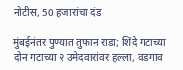नोटीस, 50 हजारांचा दंड

मुंबईनंतर पुण्यात तुफान राडा; शिंदे गटाच्या दोन गटाच्या २ उमेदवारांवर हल्ला, वडगाव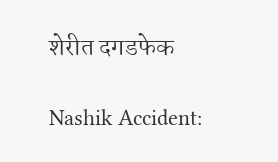शेरीत दगडफेक

Nashik Accident: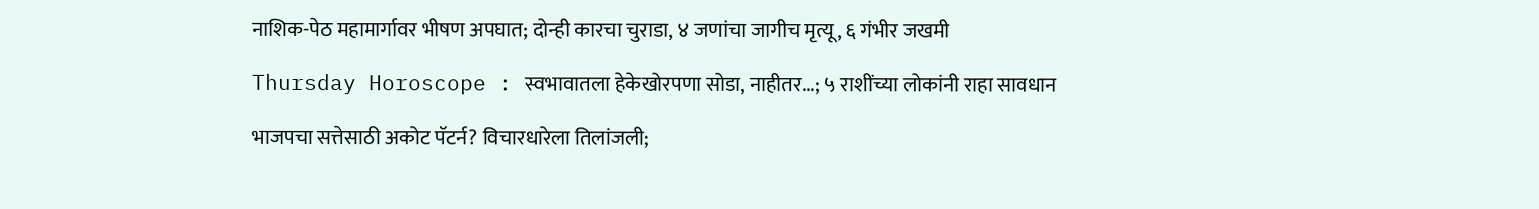नाशिक-पेठ महामार्गावर भीषण अपघात; दोन्ही कारचा चुराडा, ४ जणांचा जागीच मृत्यू, ६ गंभीर जखमी

Thursday Horoscope : स्वभावातला हेकेखोरपणा सोडा, नाहीतर...; ५ राशींच्या लोकांनी राहा सावधान

भाजपचा सत्तेसाठी अकोट पॅटर्न? विचारधारेला तिलांजली;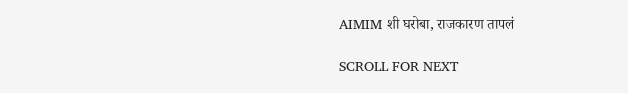AIMIM शी घरोबा, राजकारण तापलं

SCROLL FOR NEXT